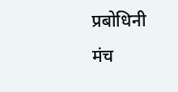प्रबोधिनी मंच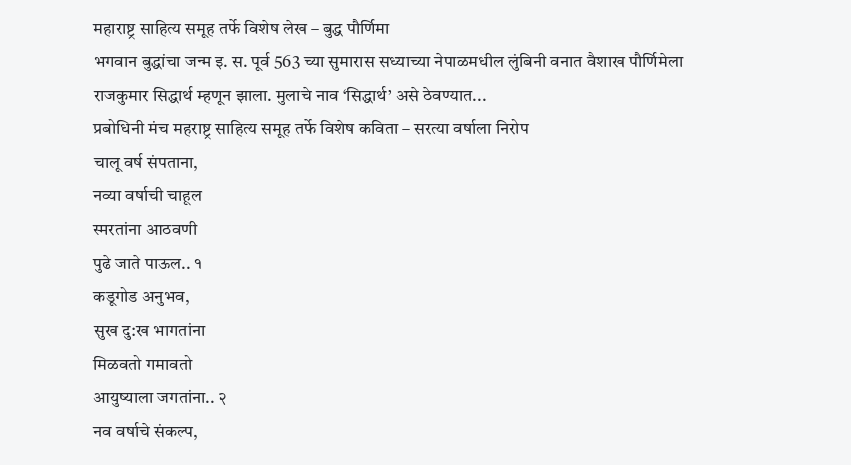महाराष्ट्र साहित्य समूह तर्फे विशेष लेख – बुद्ध पौर्णिमा
भगवान बुद्धांचा जन्म इ. स. पूर्व 563 च्या सुमारास सध्याच्या नेपाळमधील लुंबिनी वनात वैशाख पौर्णिमेला राजकुमार सिद्धार्थ म्हणून झाला. मुलाचे नाव ‘सिद्धार्थ’ असे ठेवण्यात...
प्रबोधिनी मंच महराष्ट्र साहित्य समूह तर्फे विशेष कविता – सरत्या वर्षाला निरोप
चालू वर्ष संपताना,
नव्या वर्षाची चाहूल
स्मरतांना आठवणी
पुढे जाते पाऊल.. १
कडूगोड अनुभव,
सुख दु:ख भागतांना
मिळवतो गमावतो
आयुष्याला जगतांना.. २
नव वर्षाचे संकल्प,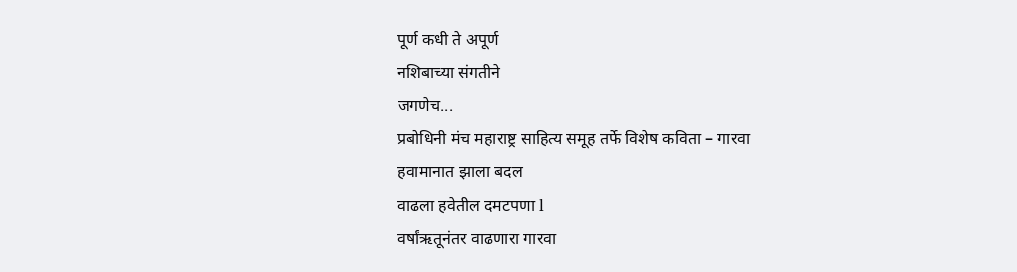पूर्ण कधी ते अपूर्ण
नशिबाच्या संगतीने
जगणेच...
प्रबोधिनी मंच महाराष्ट्र साहित्य समूह तर्फे विशेष कविता – गारवा
हवामानात झाला बदल
वाढला हवेतील दमटपणा l
वर्षांऋतूनंतर वाढणारा गारवा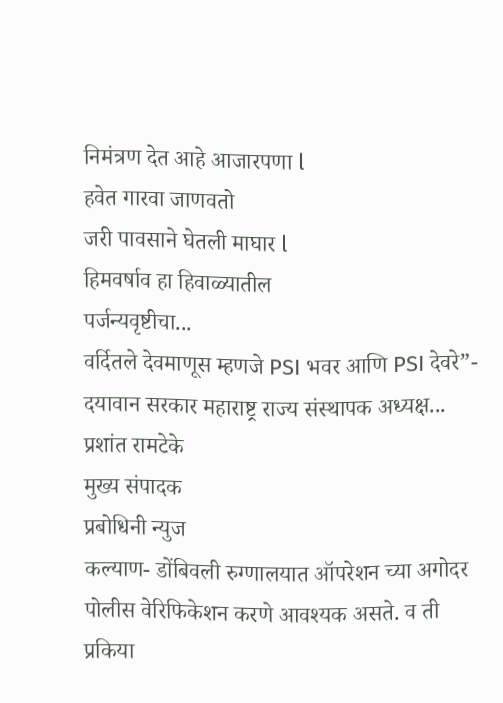निमंत्रण देत आहे आजारपणा l
हवेत गारवा जाणवतो
जरी पावसाने घेतली माघार l
हिमवर्षाव हा हिवाळ्यातील
पर्जन्यवृष्टीचा...
वर्दितले देवमाणूस म्हणजे PSI भवर आणि PSI देवरे”- दयावान सरकार महाराष्ट्र राज्य संस्थापक अध्यक्ष...
प्रशांत रामटेके
मुख्य संपादक
प्रबोधिनी न्युज
कल्याण- डोंबिवली रुग्णालयात ऑपरेशन च्या अगोदर पोलीस वेरिफिकेशन करणे आवश्यक असते. व ती प्रकिया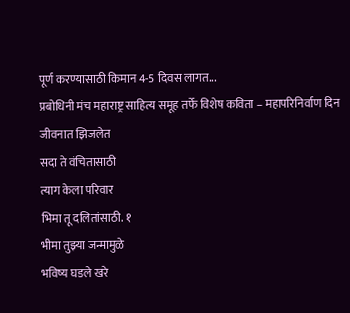पूर्ण करण्यासाठी किमान 4-5 दिवस लागत...
प्रबोधिनी मंच महाराष्ट्र साहित्य समूह तर्फे विशेष कविता – महापरिनिर्वाण दिन
जीवनात झिजलेत
सदा ते वंचितासाठी
त्याग केला परिवार
भिमा तू दलितांसाठी. १
भीमा तुझ्या जन्मामुळे
भविष्य घडले खरे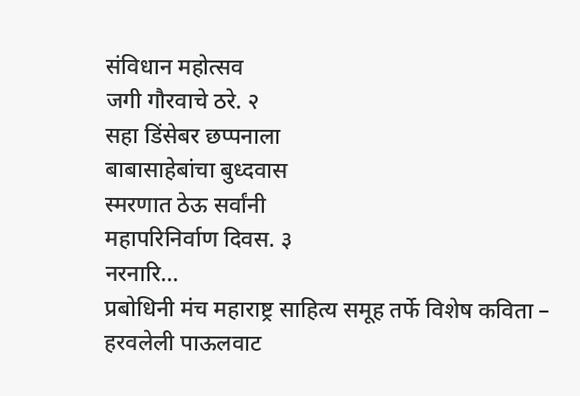संविधान महोत्सव
जगी गौरवाचे ठरे. २
सहा डिंसेबर छप्पनाला
बाबासाहेबांचा बुध्दवास
स्मरणात ठेऊ सर्वांनी
महापरिनिर्वाण दिवस. ३
नरनारि...
प्रबोधिनी मंच महाराष्ट्र साहित्य समूह तर्फे विशेष कविता – हरवलेली पाऊलवाट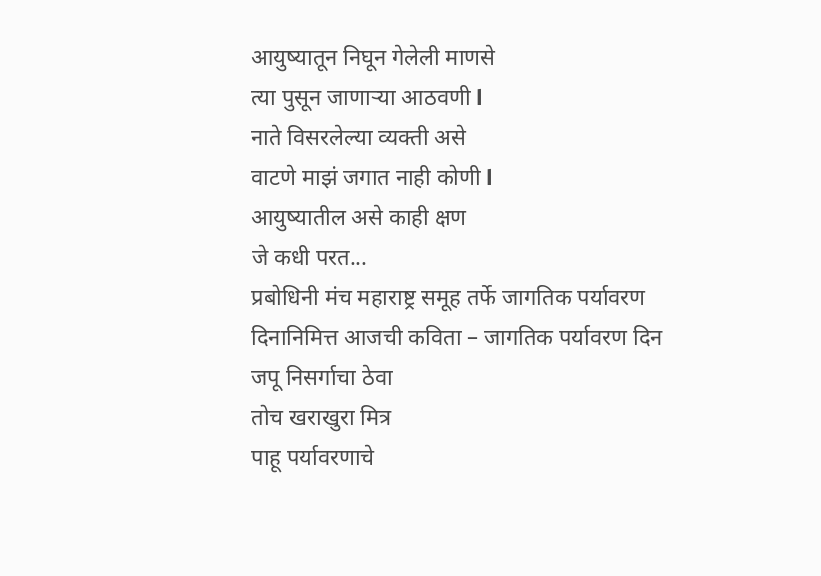आयुष्यातून निघून गेलेली माणसे
त्या पुसून जाणाऱ्या आठवणी l
नाते विसरलेल्या व्यक्ती असे
वाटणे माझं जगात नाही कोणी l
आयुष्यातील असे काही क्षण
जे कधी परत...
प्रबोधिनी मंच महाराष्ट्र समूह तर्फे जागतिक पर्यावरण दिनानिमित्त आजची कविता – जागतिक पर्यावरण दिन
जपू निसर्गाचा ठेवा
तोच खराखुरा मित्र
पाहू पर्यावरणाचे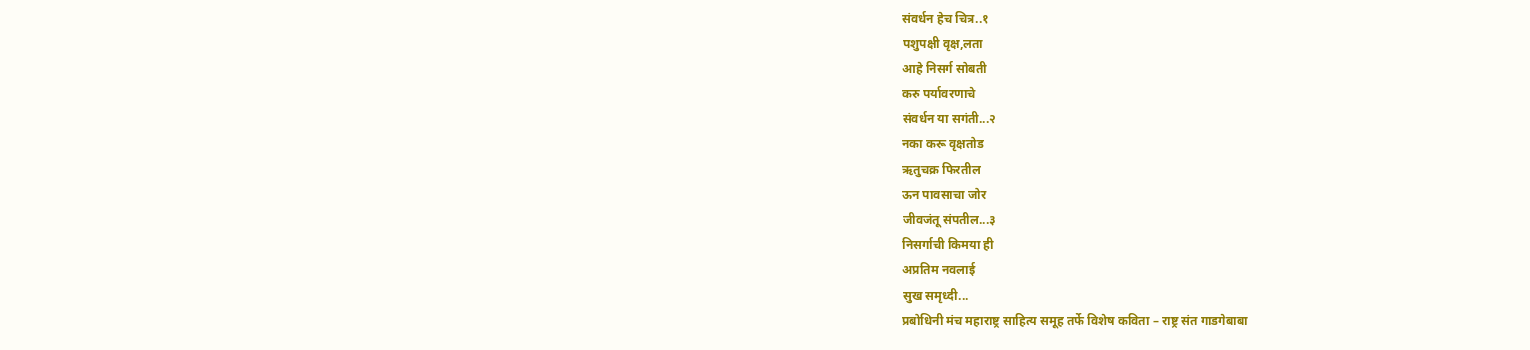संवर्धन हेच चित्र..१
पशुपक्षी वृक्ष,लता
आहे निसर्ग सोबती
करु पर्यावरणाचे
संवर्धन या सगंती...२
नका करू वृक्षतोड
ऋतुचक्र फिरतील
ऊन पावसाचा जोर
जीवजंतू संपतील...३
निसर्गाची किमया ही
अप्रतिम नवलाई
सुख समृध्दी...
प्रबोधिनी मंच महाराष्ट्र साहित्य समूह तर्फे विशेष कविता – राष्ट्र संत गाडगेबाबा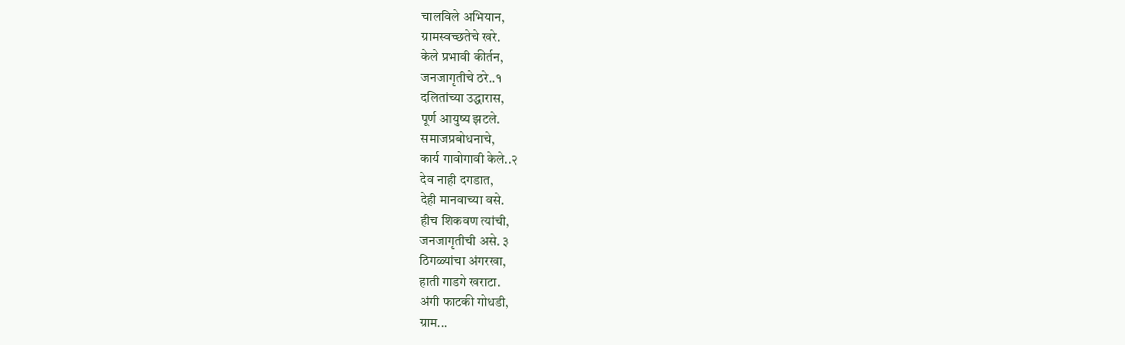चालविले अभियान,
ग्रामस्वच्छतेचे खरे.
केले प्रभावी कीर्तन,
जनजागृतीचे ठरे..१
दलितांच्या उद्धारास,
पूर्ण आयुष्य झटले.
समाजप्रबोधनाचे,
कार्य गावोगावी केले..२
देव नाही दगडात,
देही मानवाच्या वसे.
हीच शिकवण त्यांची,
जनजागृतीची असे. ३
ठिगळ्यांचा अंगरखा,
हाती गाडगे खराटा.
अंगी फाटकी गोधडी,
ग्राम...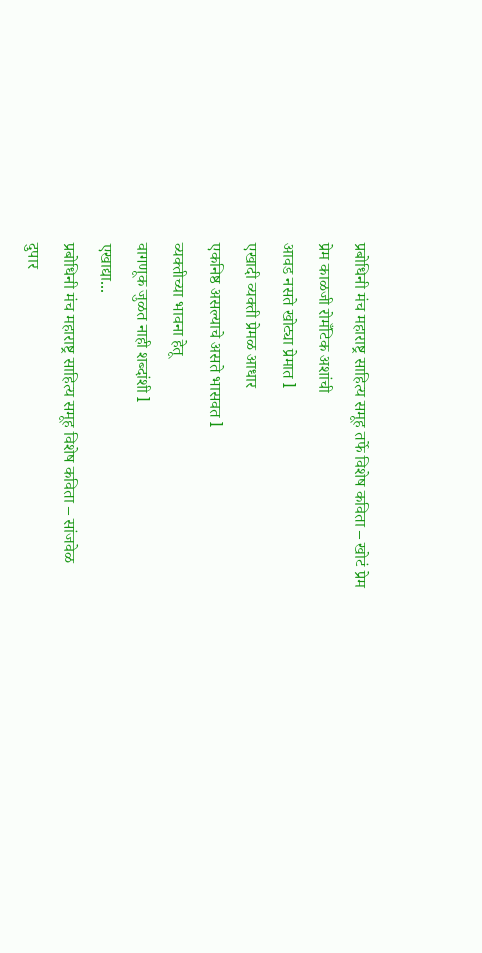प्रबोधिनी मंच महाराष्ट्र साहित्य समूह तर्फे विशेष कविता – खोटं प्रेम
प्रेम काळजी रोमँटिक अशांची
आवड नसते खोट्या प्रेमात l
एखादी व्यक्ती प्रेमळ आधार
एकनिष्ठ असल्याचे असते भासवत l
व्यक्तीच्या भावना हेतू
वागणूक जुळत नाही शब्दांशी l
एखाद्या...
प्रबोधिनी मंच महाराष्ट्र साहित्य समूह विशेष कविता – सांजवेळ
दुपार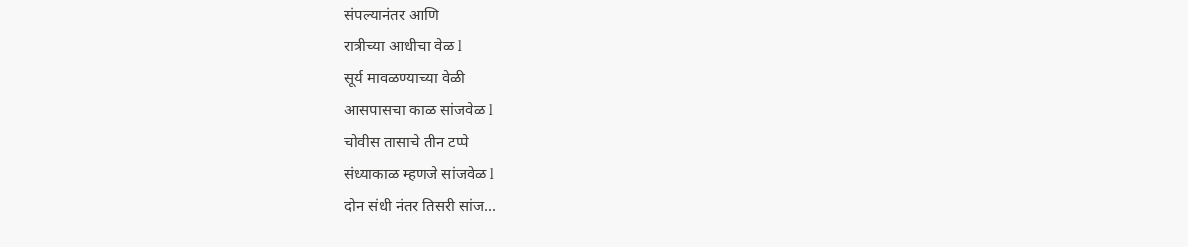संपल्यानंतर आणि
रात्रीच्या आधीचा वेळ l
सूर्य मावळण्याच्या वेळी
आसपासचा काळ सांजवेळ l
चोवीस तासाचे तीन टप्पे
संध्याकाळ म्हणजे सांजवेळ l
दोन संधी नंतर तिसरी सांज...